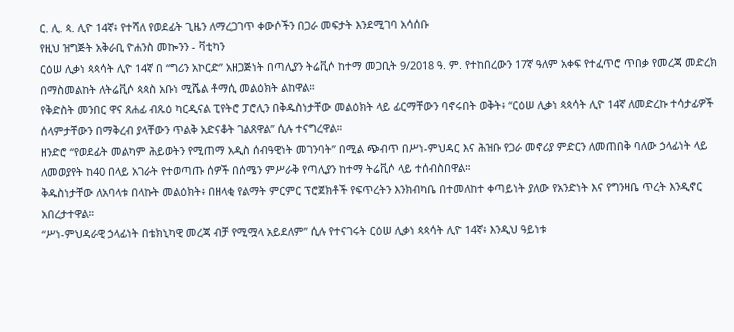ር. ሊ. ጳ. ሊዮ 14ኛ፥ የተሻለ የወደፊት ጊዜን ለማረጋገጥ ቀውሶችን በጋራ መፍታት እንደሚገባ አሳሰቡ
የዚህ ዝግጅት አቅራቢ ዮሐንስ መኰንን - ቫቲካን
ርዕሠ ሊቃነ ጳጳሳት ሊዮ 14ኛ በ “ግሪን አኮርድ” አዘጋጅነት በጣሊያን ትሬቪሶ ከተማ መጋቢት 9/2018 ዓ. ም. የተከበረውን 17ኛ ዓለም አቀፍ የተፈጥሮ ጥበቃ የመረጃ መድረክ በማስመልከት ለትሬቪሶ ጳጳስ አቡነ ሚሼል ቶማሲ መልዕክት ልከዋል።
የቅድስት መንበር ዋና ጸሐፊ ብጹዕ ካርዲናል ፒየትሮ ፓሮሊን በቅዱስነታቸው መልዕክት ላይ ፊርማቸውን ባኖሩበት ወቅት፥ “ርዕሠ ሊቃነ ጳጳሳት ሊዮ 14ኛ ለመድረኩ ተሳታፊዎች ሰላምታቸውን በማቅረብ ያላቸውን ጥልቅ አድናቆት ገልጸዋል” ሲሉ ተናግረዋል።
ዘንድሮ “የወደፊት መልካም ሕይወትን የሚጠማ አዲስ ሰብዓዊነት መገንባት” በሚል ጭብጥ በሥነ-ምህዳር እና ሕዝቡ የጋራ መኖሪያ ምድርን ለመጠበቅ ባለው ኃላፊነት ላይ ለመወያየት ከ40 በላይ አገራት የተወጣጡ ሰዎች በሰሜን ምሥራቅ የጣሊያን ከተማ ትሬቪሶ ላይ ተሰብስበዋል።
ቅዱስነታቸው ለአባላቱ በላኩት መልዕክት፥ በዘላቂ የልማት ምርምር ፕሮጀክቶች የፍጥረትን እንክብካቤ በተመለከተ ቀጣይነት ያለው የአንድነት እና የግንዛቤ ጥረት እንዲኖር አበረታተዋል።
“ሥነ-ምህዳራዊ ኃላፊነት በቴክኒካዊ መረጃ ብቻ የሚሟላ አይደለም” ሲሉ የተናገሩት ርዕሠ ሊቃነ ጳጳሳት ሊዮ 14ኛ፥ እንዲህ ዓይነቱ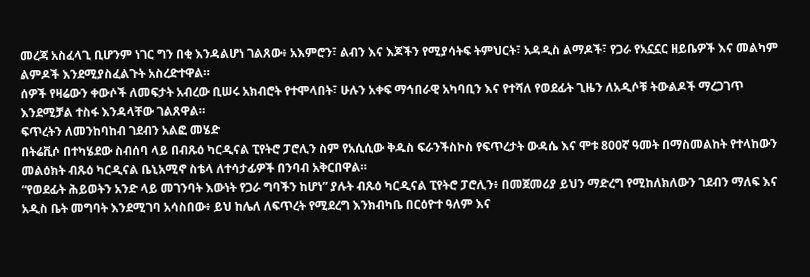መረጃ አስፈላጊ ቢሆንም ነገር ግን በቂ እንዳልሆነ ገልጸው፥ አእምሮን፣ ልብን እና እጆችን የሚያሳትፍ ትምህርት፣ አዳዲስ ልማዶች፣ የጋራ የአኗኗር ዘይቤዎች እና መልካም ልምዶች እንደሚያስፈልጉት አስረድተዋል።
ሰዎች የዛሬውን ቀውሶች ለመፍታት አብረው ቢሠሩ አክብሮት የተሞላበት፣ ሁሉን አቀፍ ማኅበራዊ አካባቢን እና የተሻለ የወደፊት ጊዜን ለአዲሶቹ ትውልዶች ማረጋገጥ እንደሚቻል ተስፋ እንዳላቸው ገልጸዋል።
ፍጥረትን ለመንከባከብ ገደብን አልፎ መሄድ
በትሬቪሶ በተካሄደው ስብሰባ ላይ በብጹዕ ካርዲናል ፒየትሮ ፓሮሊን ስም የአሲሲው ቅዱስ ፍራንችስኮስ የፍጥረታት ውዳሴ እና ሞቱ 800ኛ ዓመት በማስመልከት የተላከውን መልዕክት ብጹዕ ካርዲናል ቤኒአሚኖ ስቴላ ለተሳታፊዎች በንባብ አቅርበዋል።
“የወደፊት ሕይወትን አንድ ላይ መገንባት እውነት የጋራ ግባችን ከሆነ” ያሉት ብጹዕ ካርዲናል ፒየትሮ ፓሮሊን፥ በመጀመሪያ ይህን ማድረግ የሚከለክለውን ገደብን ማለፍ እና አዲስ ቤት መግባት እንደሚገባ አሳስበው፥ ይህ ከሌለ ለፍጥረት የሚደረግ እንክብካቤ በርዕዮተ ዓለም እና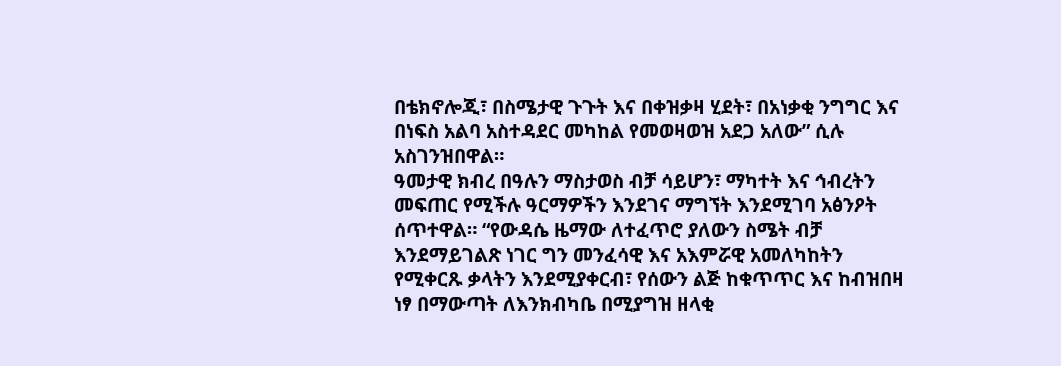በቴክኖሎጂ፣ በስሜታዊ ጉጉት እና በቀዝቃዛ ሂደት፣ በአነቃቂ ንግግር እና በነፍስ አልባ አስተዳደር መካከል የመወዛወዝ አደጋ አለው” ሲሉ አስገንዝበዋል።
ዓመታዊ ክብረ በዓሉን ማስታወስ ብቻ ሳይሆን፣ ማካተት እና ኅብረትን መፍጠር የሚችሉ ዓርማዎችን እንደገና ማግኘት እንደሚገባ አፅንዖት ሰጥተዋል። “የውዳሴ ዜማው ለተፈጥሮ ያለውን ስሜት ብቻ እንደማይገልጽ ነገር ግን መንፈሳዊ እና አእምሯዊ አመለካከትን የሚቀርጹ ቃላትን እንደሚያቀርብ፣ የሰውን ልጅ ከቁጥጥር እና ከብዝበዛ ነፃ በማውጣት ለእንክብካቤ በሚያግዝ ዘላቂ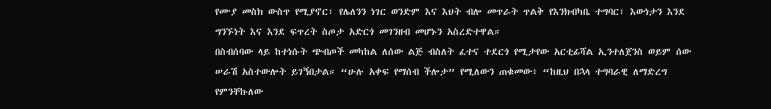የሙያ መስክ ውስጥ የሚያኖር፣ የሌለንን ነገር ወንድም እና እህት ብሎ መጥራት ጥልቅ የእንክብካቤ ተግባር፣ እውነታን እንደ ግንኙነት እና እንደ ፍጥረት ስጦታ አድርጎ መገንዘብ መሆኑን አስረድተዋል።
በስብሰባው ላይ ከተነሱት ጭብጦች መካከል ለሰው ልጅ ብስለት ፈተና ተደርጎ የሚታየው አርቲፊሻል ኢንተለጀንስ ወይም ሰው ሠራሽ አስተውሎት ይገኝበታል። “ሁሉ አቀፍ የማሰብ ችሎታ” የሚለውን ጠቁመው፥ “ከዚህ በኋላ ተግባራዊ ለማድረግ የምንቸኩለው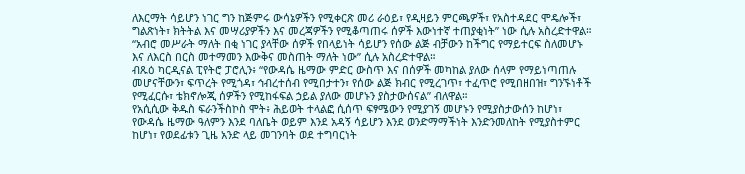ለእርማት ሳይሆን ነገር ግን ከጅምሩ ውሳኔዎችን የሚቀርጽ መሪ ራዕይ፣ የዲዛይን ምርጫዎች፣ የአስተዳደር ሞዴሎች፣ ግልጽነት፣ ክትትል እና መሣሪያዎችን እና መረጃዎችን የሚቆጣጠሩ ሰዎች እውነተኛ ተጠያቂነት” ነው ሲሉ አስረድተዋል።
“አብሮ መሥራት ማለት በቂ ነገር ያላቸው ሰዎች የበላይነት ሳይሆን የሰው ልጅ ብቻውን ከችግር የማይተርፍ ስለመሆኑ እና ለእርስ በርስ መተማመን እውቅና መስጠት ማለት ነው” ሲሉ አስረድተዋል።
ብጹዕ ካርዲናል ፒየትሮ ፓሮሊን፥ “የውዳሴ ዜማው ምድር ውስጥ እና በሰዎች መካከል ያለው ሰላም የማይነጣጠሉ መሆናቸውን፣ ፍጥረት የሚጎዳ፣ ኅብረተሰብ የሚበታተን፣ የሰው ልጅ ክብር የሚረገጥ፣ ተፈጥሮ የሚበዘበዝ፣ ግንኙነቶች የሚፈርሱ፣ ቴክኖሎጂ ሰዎችን የሚከፋፍል ኃይል ያለው መሆኑን ያስታውሰናል” ብለዋል።
የአሲሲው ቅዱስ ፍራንችስኮስ ሞት፥ ሕይወት ተላልፎ ሲሰጥ ፍፃሜውን የሚያገኝ መሆኑን የሚያስታውሰን ከሆነ፣ የውዳሴ ዜማው ዓለምን እንደ ባለቤት ወይም እንደ አዳኝ ሳይሆን እንደ ወንድማማችነት እንድንመለከት የሚያስተምር ከሆነ፣ የወደፊቱን ጊዜ አንድ ላይ መገንባት ወደ ተግባርነት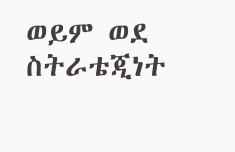ወይም ወደ ስትራቴጂነት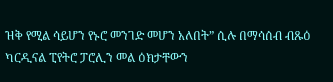ዝቅ የሚል ሳይሆን የኑሮ መንገድ መሆን አለበት” ሲሉ በማሳሰብ ብጹዕ ካርዲናል ፒየትሮ ፓሮሊን መል ዕክታቸውን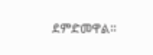ደምድመዋል።